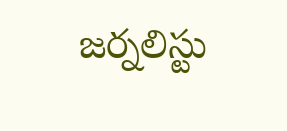జర్నలిస్టు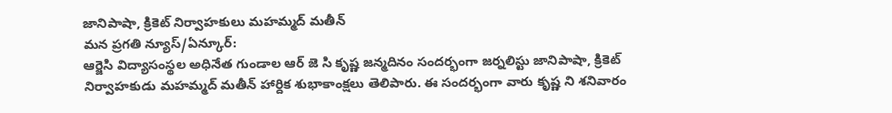జానిపాషా, క్రికెట్ నిర్వాహకులు మహమ్మద్ మతీన్
మన ప్రగతి న్యూస్/ఏన్కూర్:
ఆర్జెసి విద్యాసంస్థల అధినేత గుండాల ఆర్ జె సి కృష్ణ జన్మదినం సందర్భంగా జర్నలిస్టు జానిపాషా, క్రికెట్ నిర్వాహకుడు మహమ్మద్ మతీన్ హార్దిక శుభాకాంక్షలు తెలిపారు. ఈ సందర్భంగా వారు కృష్ణ ని శనివారం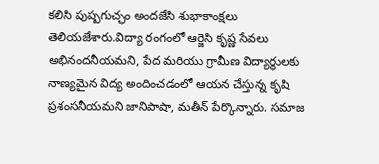కలిసి పుష్పగుచ్ఛం అందజేసి శుభాకాంక్షలు తెలియజేశారు.విద్యా రంగంలో ఆర్జెసి కృష్ణ సేవలు అభినందనీయమని, పేద మరియు గ్రామీణ విద్యార్థులకు నాణ్యమైన విద్య అందించడంలో ఆయన చేస్తున్న కృషి ప్రశంసనీయమని జానిపాషా, మతీన్ పేర్కొన్నారు. సమాజ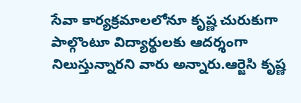సేవా కార్యక్రమాలలోనూ కృష్ణ చురుకుగా పాల్గొంటూ విద్యార్థులకు ఆదర్శంగా నిలుస్తున్నారని వారు అన్నారు.ఆర్జెసి కృష్ణ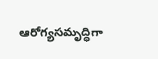ఆరోగ్యసమృద్ధిగా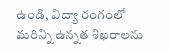ఉండి, విద్యా రంగంలో మరిన్ని ఉన్నత శిఖరాలను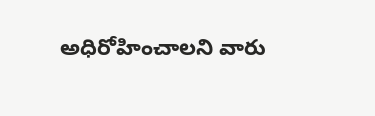అధిరోహించాలని వారు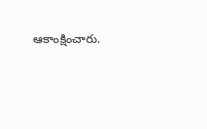ఆకాంక్షించారు.